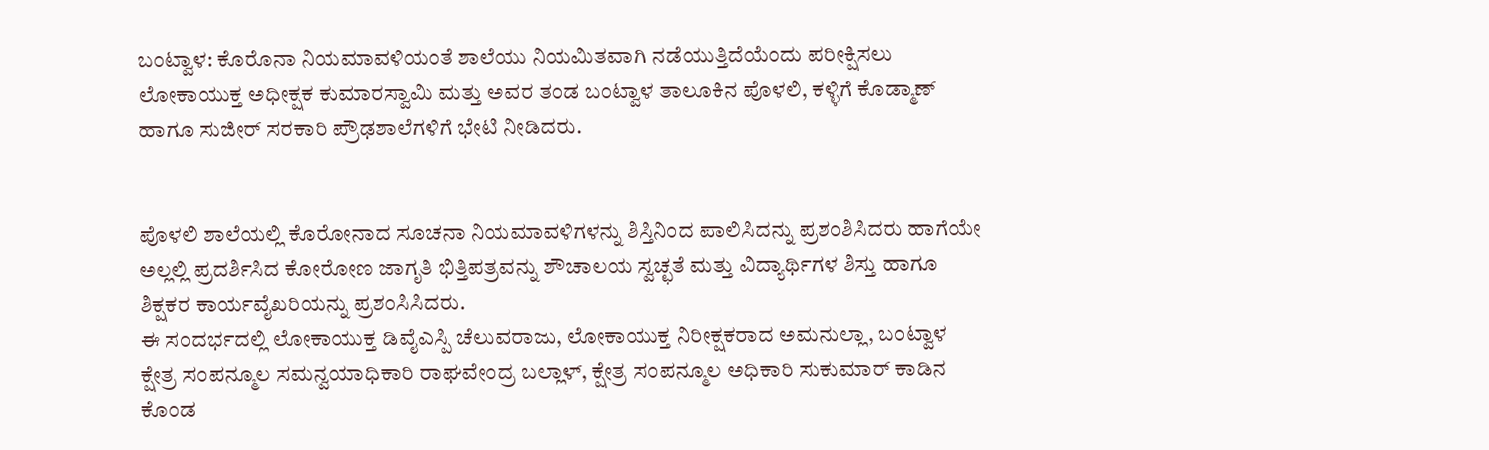ಬಂಟ್ವಾಳ: ಕೊರೊನಾ ನಿಯಮಾವಳಿಯಂತೆ ಶಾಲೆಯು ನಿಯಮಿತವಾಗಿ ನಡೆಯುತ್ತಿದೆಯೆಂದು ಪರೀಕ್ಷಿಸಲು ಲೋಕಾಯುಕ್ತ ಅಧೀಕ್ಷಕ ಕುಮಾರಸ್ವಾಮಿ ಮತ್ತು ಅವರ ತಂಡ ಬಂಟ್ವಾಳ ತಾಲೂಕಿನ ಪೊಳಲಿ, ಕಳ್ಳಿಗೆ ಕೊಡ್ಮಾಣ್ ಹಾಗೂ ಸುಜೀರ್ ಸರಕಾರಿ ಪ್ರೌಢಶಾಲೆಗಳಿಗೆ ಭೇಟಿ ನೀಡಿದರು.


ಪೊಳಲಿ ಶಾಲೆಯಲ್ಲಿ ಕೊರೋನಾದ ಸೂಚನಾ ನಿಯಮಾವಳಿಗಳನ್ನು ಶಿಸ್ತಿನಿಂದ ಪಾಲಿಸಿದನ್ನು ಪ್ರಶಂಶಿಸಿದರು ಹಾಗೆಯೇ ಅಲ್ಲಲ್ಲಿ ಪ್ರದರ್ಶಿಸಿದ ಕೋರೋಣ ಜಾಗೃತಿ ಭಿತ್ತಿಪತ್ರವನ್ನು ಶೌಚಾಲಯ ಸ್ವಚ್ಛತೆ ಮತ್ತು ವಿದ್ಯಾರ್ಥಿಗಳ ಶಿಸ್ತು ಹಾಗೂ ಶಿಕ್ಷಕರ ಕಾರ್ಯವೈಖರಿಯನ್ನು ಪ್ರಶಂಸಿಸಿದರು.
ಈ ಸಂದರ್ಭದಲ್ಲಿ ಲೋಕಾಯುಕ್ತ ಡಿವೈಎಸ್ಪಿ ಚೆಲುವರಾಜು, ಲೋಕಾಯುಕ್ತ ನಿರೀಕ್ಷಕರಾದ ಅಮನುಲ್ಲಾ, ಬಂಟ್ವಾಳ ಕ್ಷೇತ್ರ ಸಂಪನ್ಮೂಲ ಸಮನ್ವಯಾಧಿಕಾರಿ ರಾಘವೇಂದ್ರ ಬಲ್ಲಾಳ್, ಕ್ಷೇತ್ರ ಸಂಪನ್ಮೂಲ ಅಧಿಕಾರಿ ಸುಕುಮಾರ್ ಕಾಡಿನ ಕೊಂಡ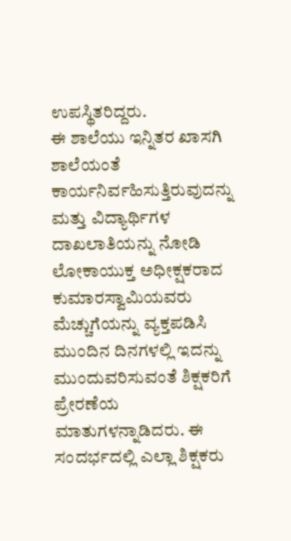ಉಪಸ್ಥಿತರಿದ್ದರು.
ಈ ಶಾಲೆಯು ಇನ್ನಿತರ ಖಾಸಗಿ ಶಾಲೆಯಂತೆ ಕಾರ್ಯನಿರ್ವಹಿಸುತ್ತಿರುವುದನ್ನು ಮತ್ತು ವಿದ್ಯಾರ್ಥಿಗಳ ದಾಖಲಾತಿಯನ್ನು ನೋಡಿ ಲೋಕಾಯುಕ್ತ ಅಧೀಕ್ಷಕರಾದ ಕುಮಾರಸ್ವಾಮಿಯವರು ಮೆಚ್ಚುಗೆಯನ್ನು ವ್ಯಕ್ತಪಡಿಸಿ ಮುಂದಿನ ದಿನಗಳಲ್ಲಿ ಇದನ್ನು ಮುಂದುವರಿಸುವಂತೆ ಶಿಕ್ಷಕರಿಗೆ ಪ್ರೇರಣೆಯ ಮಾತುಗಳನ್ನಾಡಿದರು. ಈ ಸಂದರ್ಭದಲ್ಲಿ ಎಲ್ಲಾ ಶಿಕ್ಷಕರು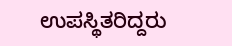ಉಪಸ್ಥಿತರಿದ್ದರು